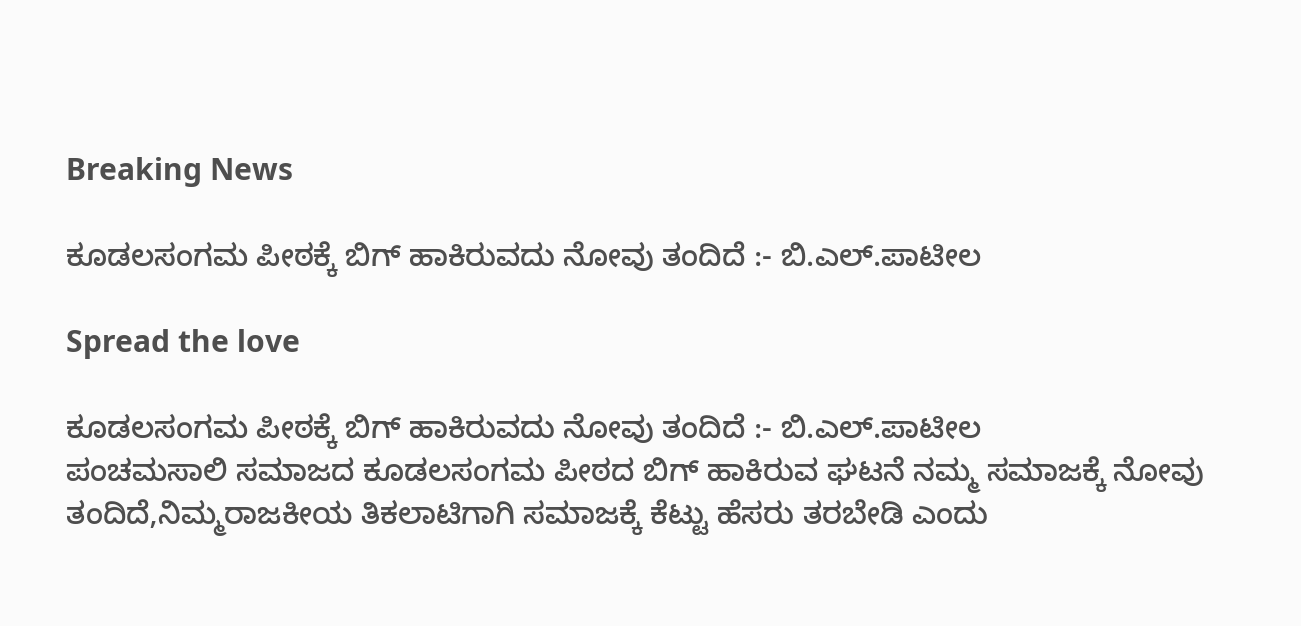Breaking News

ಕೂಡಲಸಂಗಮ ಪೀಠಕ್ಕೆ ಬಿಗ್ ಹಾಕಿರುವದು ನೋವು ತಂದಿದೆ :- ಬಿ.ಎಲ್.ಪಾಟೀಲ

Spread the love

ಕೂಡಲಸಂಗಮ ಪೀಠಕ್ಕೆ ಬಿಗ್ ಹಾಕಿರುವದು ನೋವು ತಂದಿದೆ :- ಬಿ.ಎಲ್.ಪಾಟೀಲ
ಪಂಚಮಸಾಲಿ ಸಮಾಜದ ಕೂಡಲಸಂಗಮ ಪೀಠದ ಬಿಗ್ ಹಾಕಿರುವ ಘಟನೆ ನಮ್ಮ‌ ಸಮಾಜಕ್ಕೆ ನೋವು ತಂದಿದೆ,ನಿಮ್ಮ‌ರಾಜಕೀಯ ತಿಕಲಾಟಿಗಾಗಿ ಸಮಾಜಕ್ಕೆ ಕೆಟ್ಟು ಹೆಸರು ತರಬೇಡಿ ಎಂದು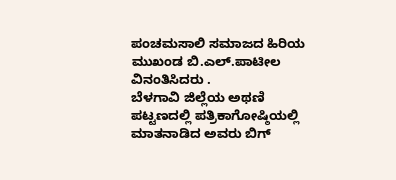ಪಂಚಮಸಾಲಿ ಸಮಾಜದ ಹಿರಿಯ ಮುಖಂಡ ಬಿ.ಎಲ್.ಪಾಟೀಲ ವಿನಂತಿಸಿದರು .
ಬೆಳಗಾವಿ ಜಿಲ್ಲೆಯ ಅಥಣಿ ಪಟ್ಟಣದಲ್ಲಿ ಪತ್ರಿಕಾಗೋಷ್ಠಿಯಲ್ಲಿ ಮಾತನಾಡಿದ ಅವರು ಬಿಗ್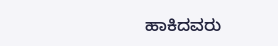ಹಾಕಿದವರು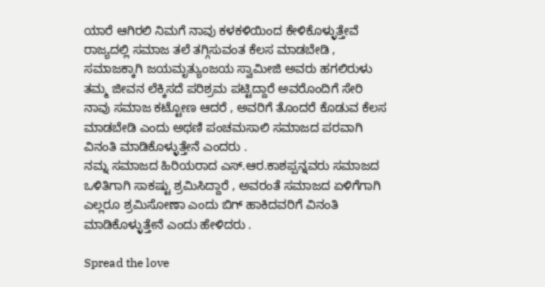ಯಾರೆ ಆಗಿರಲಿ ನಿಮಗೆ ನಾವು ಕಳಕಳಿಯಿಂದ ಕೇಳಿಕೊಳ್ಳುತ್ತೇವೆ ರಾಜ್ಯದಲ್ಲಿ ಸಮಾಜ ತಲೆ ತಗ್ಗಿಸುವಂತ ಕೆಲಸ ಮಾಡಬೇಡಿ , ಸಮಾಜಕ್ಕಾಗಿ ಜಯಮೃತ್ಯುಂಜಯ ಸ್ವಾಮೀಜಿ ಅವರು ಹಗಲಿರುಳು ತಮ್ಮ ಜೀವನ ಲೆಕ್ಕಿಸದೆ ಪರಿಶ್ರಮ ಪಟ್ಟಿದ್ದಾರೆ ಅವರೊಂದಿಗೆ ಸೇರಿ ನಾವು ಸಮಾಜ ಕಟ್ಟೋಣ ಆದರೆ , ಅವರಿಗೆ ತೊಂದರೆ ಕೊಡುವ ಕೆಲಸ ಮಾಡಬೇಡಿ ಎಂದು ಅಥಣಿ ಪಂಚಮಸಾಲಿ ಸಮಾಜದ ಪರವಾಗಿ ವಿನಂತಿ ಮಾಡಿಕೊಳ್ಳುತ್ತೇನೆ ಎಂದರು .
ನಮ್ನ ಸಮಾಜದ ಹಿರಿಯರಾದ ಎಸ್.ಆರ.ಕಾಶಪ್ಪನ್ನವರು ಸಮಾಜದ ಒಳಿತಿಗಾಗಿ ಸಾಕಷ್ಟು ಶ್ರಮಿಸಿದ್ದಾರೆ , ಅವರಂತೆ ಸಮಾಜದ ಏಳಿಗೆಗಾಗಿ ಎಲ್ಲರೂ ಶ್ರಮಿಸೋಣಾ ಎಂದು ಬಿಗ್ ಹಾಕಿದವರಿಗೆ ವಿನಂತಿ ಮಾಡಿಕೊಳ್ಳುತ್ತೇನೆ ಎಂದು ಹೇಳಿದರು .

Spread the love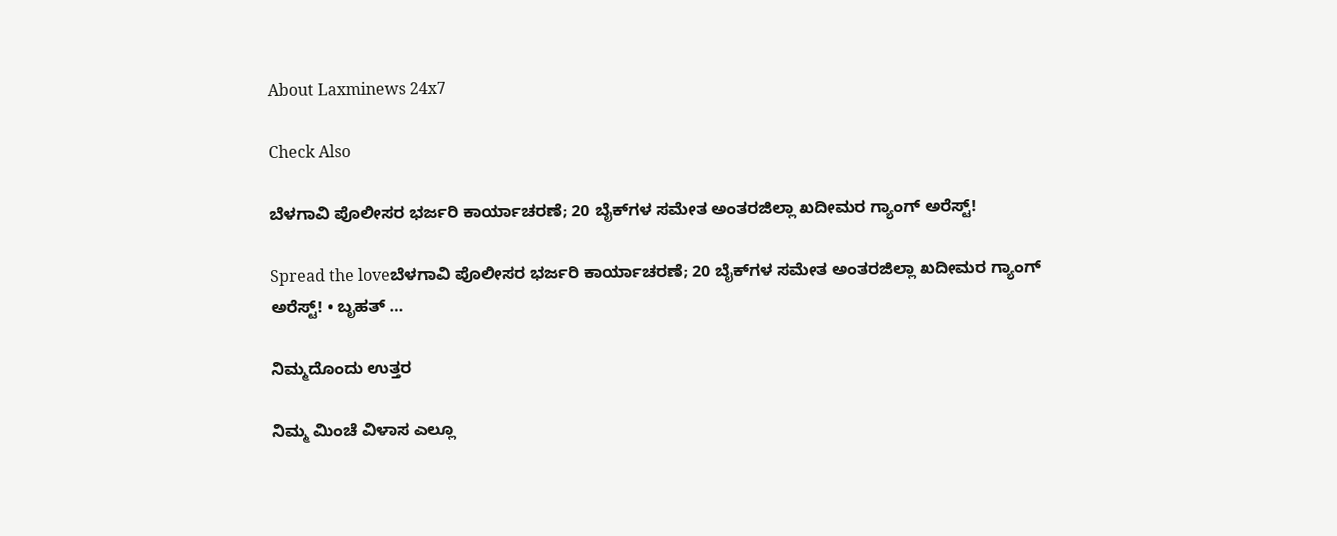About Laxminews 24x7

Check Also

ಬೆಳಗಾವಿ ಪೊಲೀಸರ ಭರ್ಜರಿ ಕಾರ್ಯಾಚರಣೆ; 20 ಬೈಕ್‌ಗಳ ಸಮೇತ ಅಂತರಜಿಲ್ಲಾ ಖದೀಮರ ಗ್ಯಾಂಗ್ ಅರೆಸ್ಟ್!

Spread the loveಬೆಳಗಾವಿ ಪೊಲೀಸರ ಭರ್ಜರಿ ಕಾರ್ಯಾಚರಣೆ; 20 ಬೈಕ್‌ಗಳ ಸಮೇತ ಅಂತರಜಿಲ್ಲಾ ಖದೀಮರ ಗ್ಯಾಂಗ್ ಅರೆಸ್ಟ್! • ಬೃಹತ್ …

ನಿಮ್ಮದೊಂದು ಉತ್ತರ

ನಿಮ್ಮ ಮಿಂಚೆ ವಿಳಾಸ ಎಲ್ಲೂ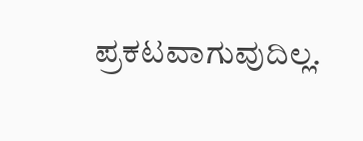ಪ್ರಕಟವಾಗುವುದಿಲ್ಲ.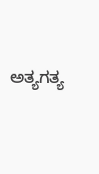ಅತ್ಯಗತ್ಯ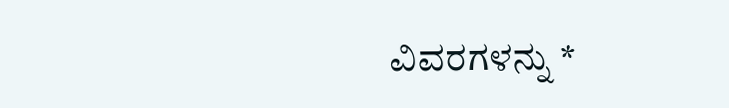ವಿವರಗಳನ್ನು *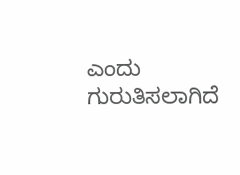ಎಂದು ಗುರುತಿಸಲಾಗಿದೆ